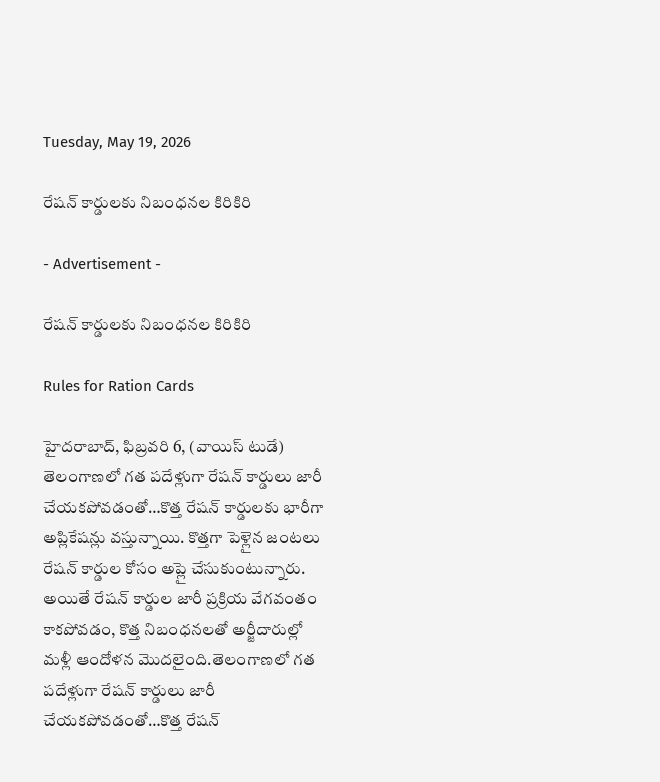Tuesday, May 19, 2026

రేషన్ కార్డులకు నిబంధనల కిరికిరి

- Advertisement -

రేషన్ కార్డులకు నిబంధనల కిరికిరి

Rules for Ration Cards

హైదరాబాద్, ఫిబ్రవరి 6, (వాయిస్ టుడే)
తెలంగాణలో గత పదేళ్లుగా రేషన్ కార్డులు జారీ చేయకపోవడంతో…కొత్త రేషన్ కార్డులకు భారీగా అప్లికేషన్లు వస్తున్నాయి. కొత్తగా పెళ్లైన జంటలు రేషన్ కార్డుల కోసం అప్లై చేసుకుంటున్నారు. అయితే రేషన్ కార్డుల జారీ ప్రక్రియ వేగవంతం కాకపోవడం, కొత్త నిబంధనలతో అర్జీదారుల్లో మళ్లీ ఆందోళన మొదలైంది.తెలంగాణలో గత పదేళ్లుగా రేషన్ కార్డులు జారీ చేయకపోవడంతో…కొత్త రేషన్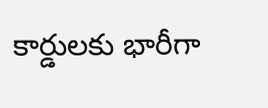కార్డులకు భారీగా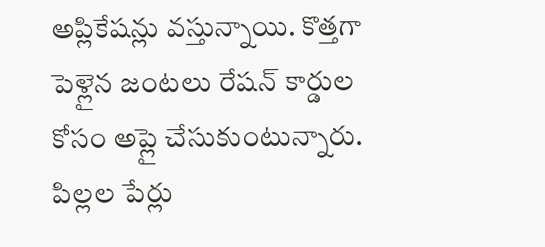అప్లికేషన్లు వస్తున్నాయి. కొత్తగా పెళ్లైన జంటలు రేషన్ కార్డుల కోసం అప్లై చేసుకుంటున్నారు. పిల్లల పేర్లు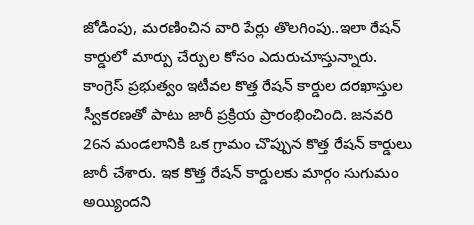జోడింపు, మరణించిన వారి పేర్లు తొలగింపు..ఇలా రేషన్ కార్డులో మార్పు చేర్పుల కోసం ఎదురుచూస్తున్నారు.  కాంగ్రెస్‌ ప్రభుత్వం ఇటీవల కొత్త రేషన్‌ కార్డుల దరఖాస్తుల స్వీకరణతో పాటు జారీ ప్రక్రియ ప్రారంభించింది. జనవరి 26న మండలానికి ఒక గ్రామం చొప్పున కొత్త రేషన్ కార్డులు జారీ చేశారు. ఇక కొత్త రేషన్ కార్డులకు మార్గం సుగుమం అయ్యిందని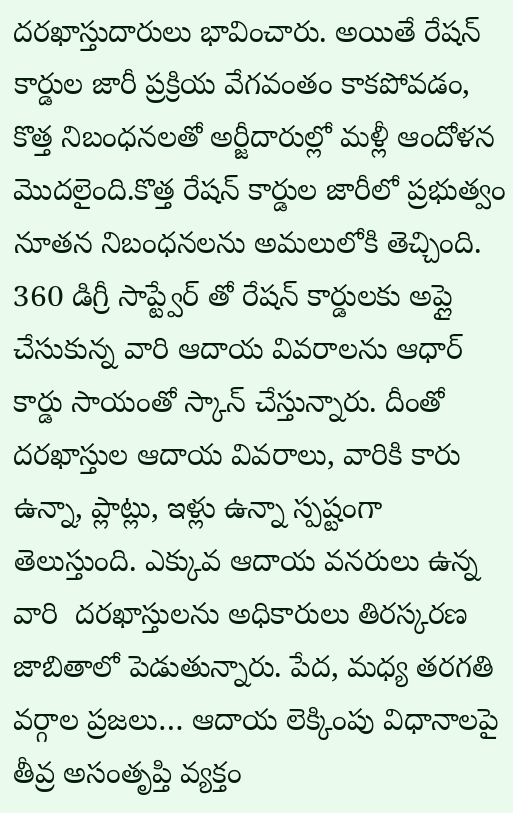దరఖాస్తుదారులు భావించారు. అయితే రేషన్ కార్డుల జారీ ప్రక్రియ వేగవంతం కాకపోవడం, కొత్త నిబంధనలతో అర్జీదారుల్లో మళ్లీ ఆందోళన మొదలైంది.కొత్త రేషన్ కార్డుల జారీలో ప్రభుత్వం నూతన నిబంధనలను అమలులోకి తెచ్చింది. 360 డిగ్రీ సాప్ట్వేర్ తో రేషన్ కార్డులకు అప్లై చేసుకున్న వారి ఆదాయ వివరాలను ఆధార్ కార్డు సాయంతో స్కాన్ చేస్తున్నారు. దీంతో దరఖాస్తుల ఆదాయ వివరాలు, వారికి కారు ఉన్నా, ప్లాట్లు, ఇళ్లు ఉన్నా స్పష్టంగా తెలుస్తుంది. ఎక్కువ ఆదాయ వనరులు ఉన్న వారి  దరఖాస్తులను అధికారులు తిరస్కరణ జాబితాలో పెడుతున్నారు. పేద, మధ్య తరగతి వర్గాల ప్రజలు… ఆదాయ లెక్కింపు విధానాలపై తీవ్ర అసంతృప్తి వ్యక్తం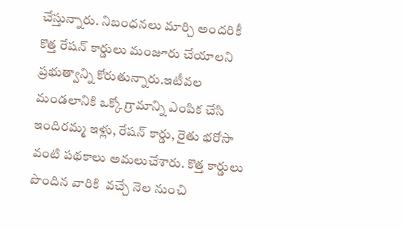చేస్తున్నారు. నిబంధనలు మార్చి అందరికీ కొత్త రేషన్ కార్డులు మంజూరు చేయాలని ప్రభుత్వాన్ని కోరుతున్నారు.ఇటీవల మండలానికి ఒక్కో గ్రామాన్ని ఎంపిక చేసి ఇందిరమ్మ ఇళ్లు, రేషన్‌ కార్డు, రైతు భరోసా వంటి పథకాలు అమలుచేశారు. కొత్త కార్డులు పొందిన వారికి  వచ్చే నెల నుంచి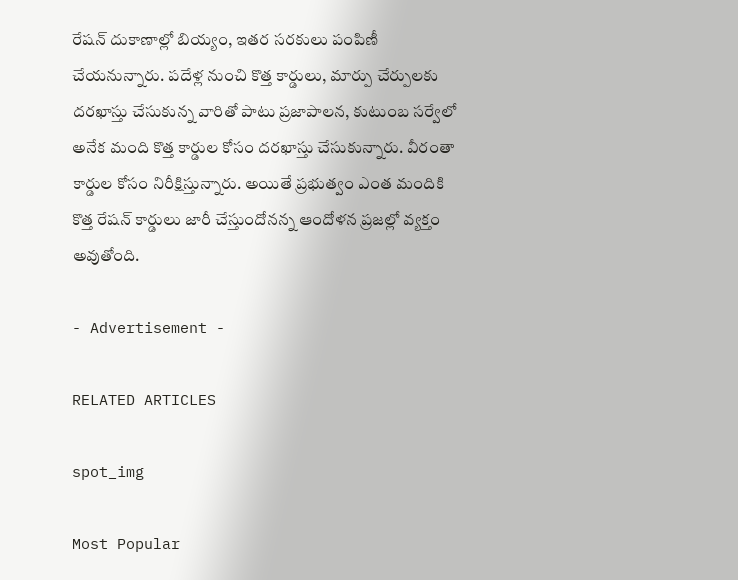రేషన్‌ దుకాణాల్లో బియ్యం, ఇతర సరకులు పంపిణీ చేయనున్నారు. పదేళ్ల నుంచి కొత్త కార్డులు, మార్పు చేర్పులకు దరఖాస్తు చేసుకున్న వారితో పాటు ప్రజాపాలన, కుటుంబ సర్వేలో అనేక మంది కొత్త కార్డుల కోసం దరఖాస్తు చేసుకున్నారు. వీరంతా   కార్డుల కోసం నిరీక్షిస్తున్నారు. అయితే ప్రభుత్వం ఎంత మందికి కొత్త రేషన్ కార్డులు జారీ చేస్తుందోనన్న ఆందోళన ప్రజల్లో వ్యక్తం అవుతోంది.

- Advertisement -

RELATED ARTICLES

spot_img

Most Popular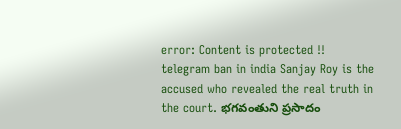error: Content is protected !!
telegram ban in india Sanjay Roy is the accused who revealed the real truth in the court. భగవంతుని ప్రసాదం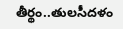తీర్థం..తులసీదళం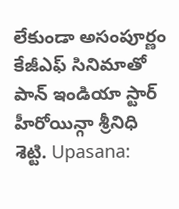లేకుండా అసంపూర్ణం కేజీఎఫ్ సినిమాతో పాన్ ఇండియా స్టార్ హీరోయిన్గా శ్రీనిధి శెట్టి. Upasana: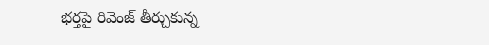భర్తపై రివెంజ్ తీర్చుకున్న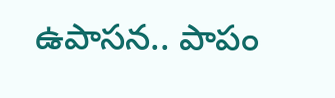ఉపాసన.. పాపం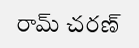రామ్ చరణ్